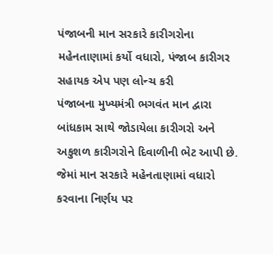પંજાબની માન સરકારે કારીગરોના મહેનતાણામાં કર્યો વધારો, પંજાબ કારીગર સહાયક એપ પણ લોન્ચ કરી
પંજાબના મુખ્યમંત્રી ભગવંત માન દ્વારા બાંધકામ સાથે જોડાયેલા કારીગરો અને અકુશળ કારીગરોને દિવાળીની ભેટ આપી છે. જેમાં માન સરકારે મહેનતાણામાં વધારો કરવાના નિર્ણય પર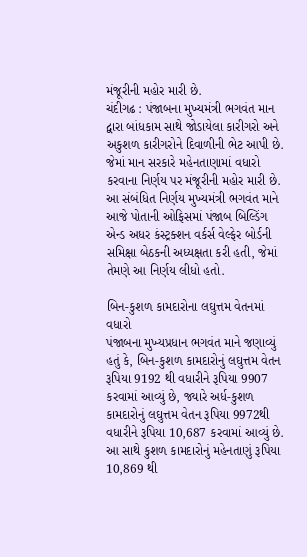મંજૂરીની મહોર મારી છે.
ચંદીગઢ : પંજાબના મુખ્યમંત્રી ભગવંત માન દ્વારા બાંધકામ સાથે જોડાયેલા કારીગરો અને અકુશળ કારીગરોને દિવાળીની ભેટ આપી છે. જેમાં માન સરકારે મહેનતાણામાં વધારો કરવાના નિર્ણય પર મંજૂરીની મહોર મારી છે. આ સંબંધિત નિર્ણય મુખ્યમંત્રી ભગવંત માને આજે પોતાની ઓફિસમાં પંજાબ બિલ્ડિંગ એન્ડ અધર કંસ્ટ્રક્શન વર્કર્સ વેલ્ફેર બોર્ડની સમિક્ષા બેઠકની અધ્યક્ષતા કરી હતી, જેમાં તેમણે આ નિર્ણય લીધો હતો.

બિન-કુશળ કામદારોના લઘુત્તમ વેતનમાં વધારો
પંજાબના મુખ્યપ્રધાન ભગવંત માને જણાવ્યું હતું કે, બિન-કુશળ કામદારોનું લઘુત્તમ વેતન રૂપિયા 9192 થી વધારીને રૂપિયા 9907 કરવામાં આવ્યું છે, જ્યારે અર્ધ-કુશળ કામદારોનું લઘુત્તમ વેતન રૂપિયા 9972થી વધારીને રૂપિયા 10,687 કરવામાં આવ્યું છે.
આ સાથે કુશળ કામદારોનું મહેનતાણું રૂપિયા 10,869 થી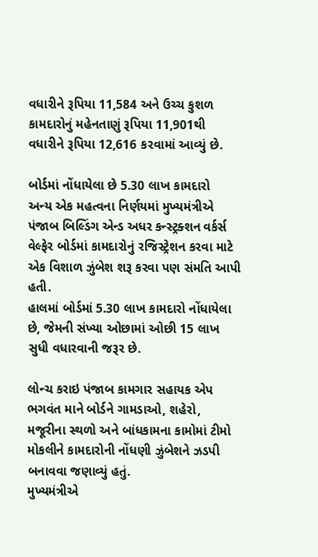વધારીને રૂપિયા 11,584 અને ઉચ્ચ કુશળ કામદારોનું મહેનતાણું રૂપિયા 11,901થી વધારીને રૂપિયા 12,616 કરવામાં આવ્યું છે.

બોર્ડમાં નોંધાયેલા છે 5.30 લાખ કામદારો
અન્ય એક મહત્વના નિર્ણયમાં મુખ્યમંત્રીએ પંજાબ બિલ્ડિંગ એન્ડ અધર કન્સ્ટ્રક્શન વર્કર્સ વેલ્ફેર બોર્ડમાં કામદારોનું રજિસ્ટ્રેશન કરવા માટે એક વિશાળ ઝુંબેશ શરૂ કરવા પણ સંમતિ આપી હતી.
હાલમાં બોર્ડમાં 5.30 લાખ કામદારો નોંધાયેલા છે, જેમની સંખ્યા ઓછામાં ઓછી 15 લાખ સુધી વધારવાની જરૂર છે.

લોન્ચ કરાઇ પંજાબ કામગાર સહાયક એપ
ભગવંત માને બોર્ડને ગામડાઓ, શહેરો, મજૂરીના સ્થળો અને બાંધકામના કામોમાં ટીમો મોકલીને કામદારોની નોંધણી ઝુંબેશને ઝડપી બનાવવા જણાવ્યું હતું.
મુખ્યમંત્રીએ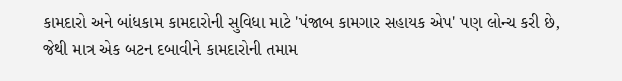કામદારો અને બાંધકામ કામદારોની સુવિધા માટે 'પંજાબ કામગાર સહાયક એપ' પણ લોન્ચ કરી છે, જેથી માત્ર એક બટન દબાવીને કામદારોની તમામ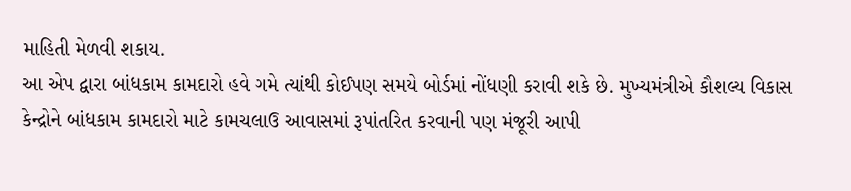માહિતી મેળવી શકાય.
આ એપ દ્વારા બાંધકામ કામદારો હવે ગમે ત્યાંથી કોઈપણ સમયે બોર્ડમાં નોંધણી કરાવી શકે છે. મુખ્યમંત્રીએ કૌશલ્ય વિકાસ કેન્દ્રોને બાંધકામ કામદારો માટે કામચલાઉ આવાસમાં રૂપાંતરિત કરવાની પણ મંજૂરી આપી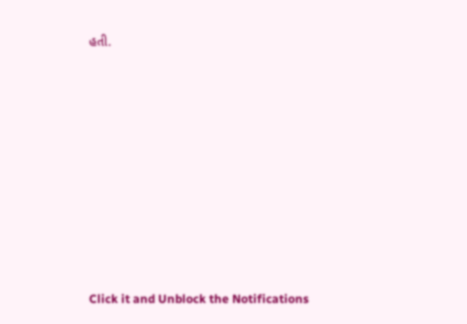હતી.












Click it and Unblock the Notifications